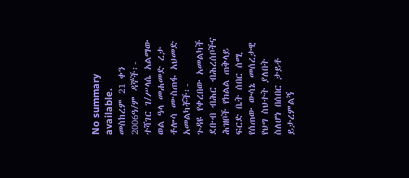No summary available.
መስከረም 21 ቀን 2006ዓ/ም ዳኞች፡- ተሻገር ገ/ሥላሴ አልማው ወል ዓላ መሐመድ ረታ ቶሎሳ ሙስጠፋ አህመድ አመልካቾች፡-
ጉዳዩ የቀረበው አመልካች ደቡብ ብሕር ብሕረሰቦችና ሕዝቦች የክልል ጠቅላይ ፍርድ ቤት ሰበር ሰሚ የሰጠው ውሳኔ መሰረታዊ የህግ ስህተት ያለበት ስለሆነ በሰበር ታይቶ ይታረምልኝ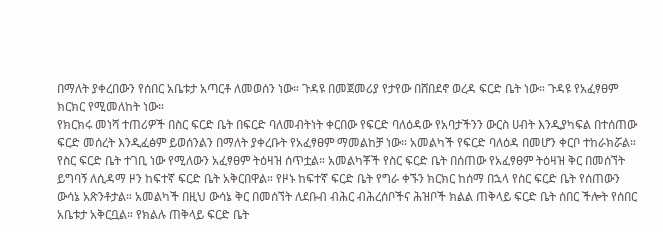በማለት ያቀረበውን የሰበር አቤቱታ አጣርቶ ለመወሰን ነው። ጉዳዩ በመጀመሪያ የታየው በሸበደኖ ወረዳ ፍርድ ቤት ነው። ጉዳዩ የአፈፃፀም ክርክር የሚመለከት ነው።
የክርክሩ መነሻ ተጠሪዎች በስር ፍርድ ቤት በፍርድ ባለመብትነት ቀርበው የፍርድ ባለዕዳው የአባታችንን ውርስ ሀብት እንዲያካፍል በተሰጠው ፍርድ መሰረት እንዲፈፅም ይወሰንልን በማለት ያቀረቡት የአፈፃፀም ማመልከቻ ነው። አመልካች የፍርድ ባለዕዳ በመሆን ቀርቦ ተከራክሯል። የስር ፍርድ ቤት ተገቢ ነው የሚለውን አፈፃፀም ትዕዛዝ ሰጥቷል። አመልካቾች የስር ፍርድ ቤት በሰጠው የአፈፃፀም ትዕዛዝ ቅር በመሰኘት ይግባኝ ለሲዳማ ዞን ከፍተኛ ፍርድ ቤት አቅርበዋል። የዞኑ ከፍተኛ ፍርድ ቤት የግራ ቀኙን ክርክር ከሰማ በኋላ የስር ፍርድ ቤት የሰጠውን ውሳኔ አጽንቶታል። አመልካች በዚህ ውሳኔ ቅር በመሰኘት ለደቡብ ብሕር ብሕረሰቦችና ሕዝቦች ክልል ጠቅላይ ፍርድ ቤት ሰበር ችሎት የሰበር አቤቱታ አቅርቧል። የክልሉ ጠቅላይ ፍርድ ቤት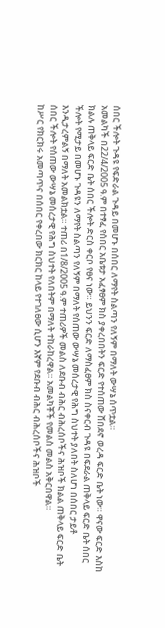ሰበር ችሎት ጉዳዩ የፍድራል ጉዳይ በመሆኑ በሰበር ለማየት ስልጣን የለኝም በማለት ውሣኔ ሰጥቷል።
አመልካች በ22/4/2005 ዓ.ም በተፃፈ የሰበር አቤቱታ አፈፃፀም ክስ ያቀረበበትን ፍርድ የተሰጠው ሸበደኖ ወረዳ ፍርድ ቤት ነው። ዋናው ፍርድ እስከ ክልሉ ጠቅላይ ፍርድ ቤት ሰበር ችሎት ድርስ ቀርቦ የፀና ነው። ይህንን ፍርድ ለማስፈፀም ክስ ስናቀርብ ጉዳዩ በፍደራል ጠቅላይ ፍርድ ቤት ሰበር ችሎት የሚታይ በመሆኑ ጉዳዩን ለማየት ስልጣን የለኝም በማለት የሰጠው ውሣኔ መሰረታዊ የሕግ ስህተት ያለበት ስለሆነ በሰበር ታይቶ እንዲታረምልኝ በማለት አመልክቷል። ተጠሪ በ1/8/2005 ዓ.ም ተጠሪዎች መልስ ለደቡብ ብሕር ብሕረሰቦችና ሕዝቦች ክልል ጠቅላይ ፍርድ ቤት ሰበር ችሎት የሰጠው ውሣኔ መሰረታዊ የሕግ ስህተት የለበትም በማለት ተከራከረዋል። አመልካቾች የመልስ መልስ አቅርበዋል።
ከሥር የክርክሩ አመጣጥና በሰበር የቀረበው ክርክር ከላይ የተገለፀው ሲሆን እኛም የደቡብ ብሕር ብሕረሰቦችና ሕዝቦች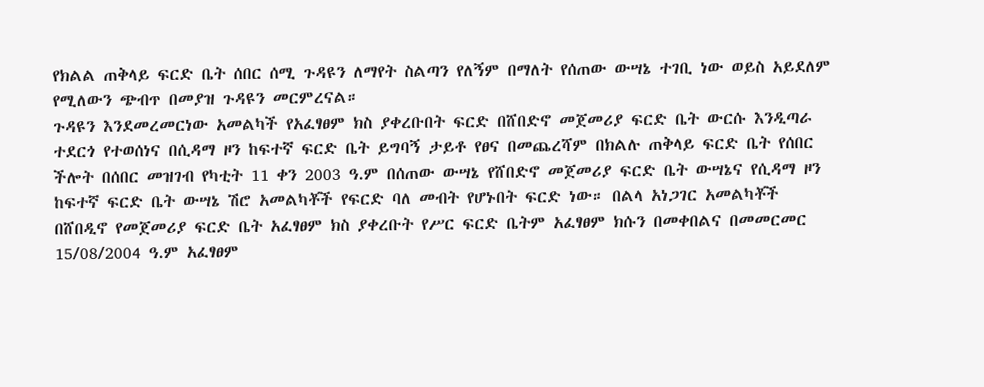የክልል ጠቅላይ ፍርድ ቤት ሰበር ሰሚ ጉዳዩን ለማየት ስልጣን የለኝም በማለት የሰጠው ውሣኔ ተገቢ ነው ወይስ አይደለም የሚለውን ጭብጥ በመያዝ ጉዳዩን መርምረናል።
ጉዳዩን እንደመረመርነው አመልካች የአፈፃፀም ክስ ያቀረቡበት ፍርድ በሸበድኖ መጀመሪያ ፍርድ ቤት ውርሱ እንዲጣራ ተደርጎ የተወሰነና በሲዳማ ዞን ከፍተኛ ፍርድ ቤት ይግባኝ ታይቶ የፀና በመጨረሻም በክልሉ ጠቅላይ ፍርድ ቤት የሰበር ችሎት በሰበር መዝገብ የካቲት 11 ቀን 2003 ዓ.ም በሰጠው ውሣኔ የሸበድኖ መጀመሪያ ፍርድ ቤት ውሣኔና የሲዳማ ዞን ከፍተኛ ፍርድ ቤት ውሣኔ ሽሮ አመልካቾች የፍርድ ባለ መብት የሆኑበት ፍርድ ነው። በልላ አነጋገር አመልካቾች በሸበዲኖ የመጀመሪያ ፍርድ ቤት አፈፃፀም ክስ ያቀረቡት የሥር ፍርድ ቤትም አፈፃፀም ክሱን በመቀበልና በመመርመር 15/08/2004 ዓ.ም አፈፃፀም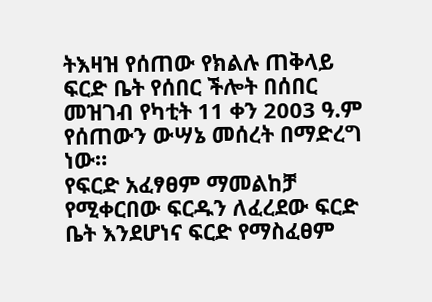ትእዛዝ የሰጠው የክልሉ ጠቅላይ ፍርድ ቤት የሰበር ችሎት በሰበር መዝገብ የካቲት 11 ቀን 2003 ዓ.ም የሰጠውን ውሣኔ መሰረት በማድረግ ነው።
የፍርድ አፈፃፀም ማመልከቻ የሚቀርበው ፍርዱን ለፈረደው ፍርድ ቤት እንደሆነና ፍርድ የማስፈፀም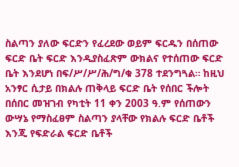ስልጣን ያለው ፍርድን የፈረደው ወይም ፍርዱን በሰጠው ፍርድ ቤት ፍርድ እንዲያስፈጽም ውክልና የተሰጠው ፍርድ ቤት እንደሆነ በፍ/ሥ/ሥ/ሕ/ግ/ቁ 378 ተደንግጓል። ከዚህ አንፃር ሲታይ በክልሉ ጠቅላይ ፍርድ ቤት የሰበር ችሎት በሰበር መዝገብ የካቲት 11 ቀን 2003 ዓ.ም የሰጠውን ውሣኔ የማስፈፀም ስልጣን ያላቸው የክልሉ ፍርድ ቤቶች እንጂ የፍድራል ፍርድ ቤቶች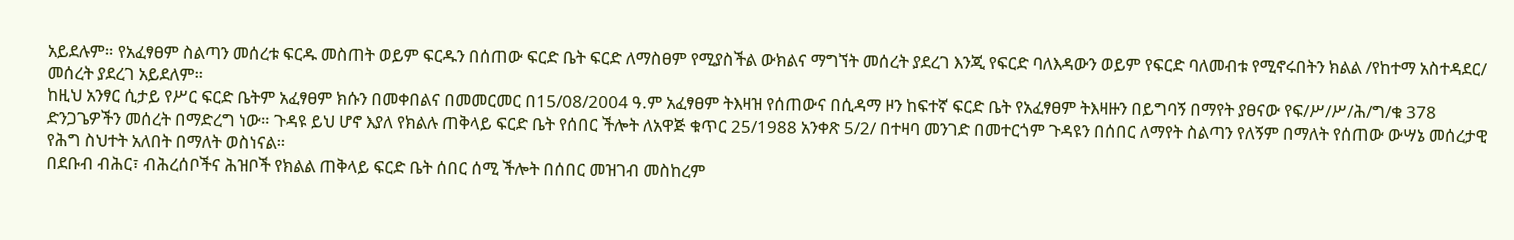አይደሉም። የአፈፃፀም ስልጣን መሰረቱ ፍርዱ መስጠት ወይም ፍርዱን በሰጠው ፍርድ ቤት ፍርድ ለማስፀም የሚያስችል ውክልና ማግኘት መሰረት ያደረገ እንጂ የፍርድ ባለእዳውን ወይም የፍርድ ባለመብቱ የሚኖሩበትን ክልል /የከተማ አስተዳደር/ መሰረት ያደረገ አይደለም።
ከዚህ አንፃር ሲታይ የሥር ፍርድ ቤትም አፈፃፀም ክሱን በመቀበልና በመመርመር በ15/08/2004 ዓ.ም አፈፃፀም ትእዛዝ የሰጠውና በሲዳማ ዞን ከፍተኛ ፍርድ ቤት የአፈፃፀም ትእዛዙን በይግባኝ በማየት ያፀናው የፍ/ሥ/ሥ/ሕ/ግ/ቁ 378 ድንጋጌዎችን መሰረት በማድረግ ነው። ጉዳዩ ይህ ሆኖ እያለ የክልሉ ጠቅላይ ፍርድ ቤት የሰበር ችሎት ለአዋጅ ቁጥር 25/1988 አንቀጽ 5/2/ በተዛባ መንገድ በመተርጎም ጉዳዩን በሰበር ለማየት ስልጣን የለኝም በማለት የሰጠው ውሣኔ መሰረታዊ የሕግ ስህተት አለበት በማለት ወስነናል።
በደቡብ ብሕር፣ ብሕረሰቦችና ሕዝቦች የክልል ጠቅላይ ፍርድ ቤት ሰበር ሰሚ ችሎት በሰበር መዝገብ መስከረም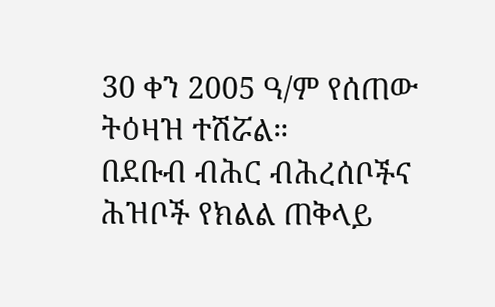30 ቀን 2005 ዓ/ም የሰጠው ትዕዛዝ ተሽሯል።
በደቡብ ብሕር ብሕረሰቦችና ሕዝቦች የክልል ጠቅላይ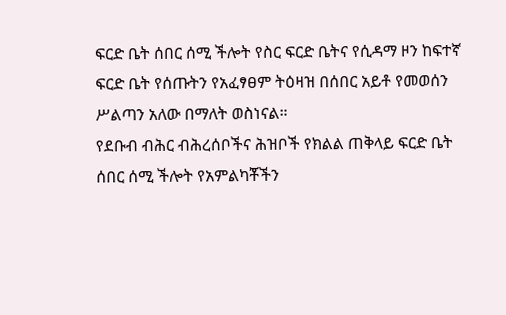ፍርድ ቤት ሰበር ሰሚ ችሎት የስር ፍርድ ቤትና የሲዳማ ዞን ከፍተኛ ፍርድ ቤት የሰጡትን የአፈፃፀም ትዕዛዝ በሰበር አይቶ የመወሰን ሥልጣን አለው በማለት ወስነናል።
የደቡብ ብሕር ብሕረሰቦችና ሕዝቦች የክልል ጠቅላይ ፍርድ ቤት ሰበር ሰሚ ችሎት የአምልካቾችን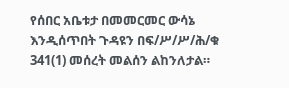የሰበር አቤቱታ በመመርመር ውሳኔ እንዲሰጥበት ጉዳዩን በፍ/ሥ/ሥ/ሕ/ቁ 341(1) መሰረት መልሰን ልከንለታል።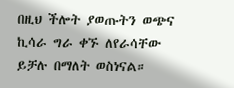በዚህ ችሎት ያወጡትን ወጭና ኪሳራ ግራ ቀኙ ለየራሳቸው ይቻሉ በማለት ወስነናል።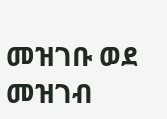መዝገቡ ወደ መዝገብ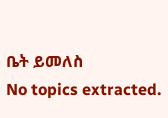ቤት ይመለስ
No topics extracted.